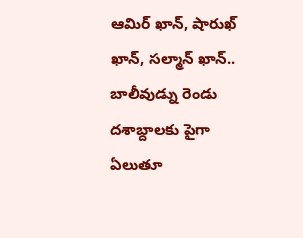ఆమిర్ ఖాన్, షారుఖ్ ఖాన్, సల్మాన్ ఖాన్.. బాలీవుడ్ను రెండు దశాబ్దాలకు పైగా ఏలుతూ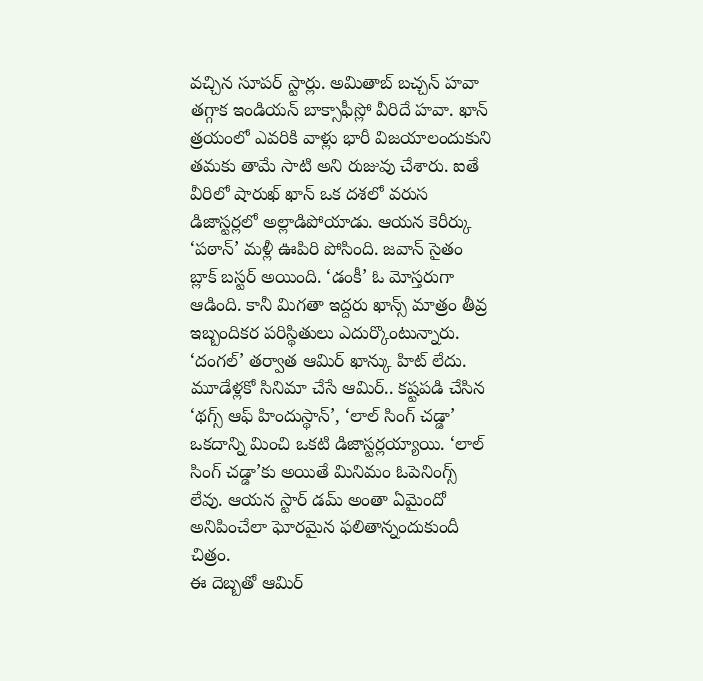వచ్చిన సూపర్ స్టార్లు. అమితాబ్ బచ్చన్ హవా తగ్గాక ఇండియన్ బాక్సాఫీస్లో వీరిదే హవా. ఖాన్ త్రయంలో ఎవరికి వాళ్లు భారీ విజయాలందుకుని తమకు తామే సాటి అని రుజువు చేశారు. ఐతే వీరిలో షారుఖ్ ఖాన్ ఒక దశలో వరుస డిజాస్టర్లలో అల్లాడిపోయాడు. ఆయన కెరీర్కు ‘పఠాన్’ మళ్లీ ఊపిరి పోసింది. జవాన్ సైతం బ్లాక్ బస్టర్ అయింది. ‘డంకీ’ ఓ మోస్తరుగా ఆడింది. కానీ మిగతా ఇద్దరు ఖాన్స్ మాత్రం తీవ్ర ఇబ్బందికర పరిస్థితులు ఎదుర్కొంటున్నారు.
‘దంగల్’ తర్వాత ఆమిర్ ఖాన్కు హిట్ లేదు. మూడేళ్లకో సినిమా చేసే ఆమిర్.. కష్టపడి చేసిన ‘థగ్స్ ఆఫ్ హిందుస్థాన్’, ‘లాల్ సింగ్ చడ్డా’ ఒకదాన్ని మించి ఒకటి డిజాస్టర్లయ్యాయి. ‘లాల్ సింగ్ చడ్డా’కు అయితే మినిమం ఓపెనింగ్స్ లేవు. ఆయన స్టార్ డమ్ అంతా ఏమైందో అనిపించేలా ఘోరమైన ఫలితాన్నందుకుందీ చిత్రం.
ఈ దెబ్బతో ఆమిర్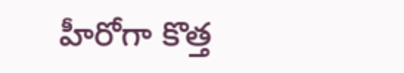హీరోగా కొత్త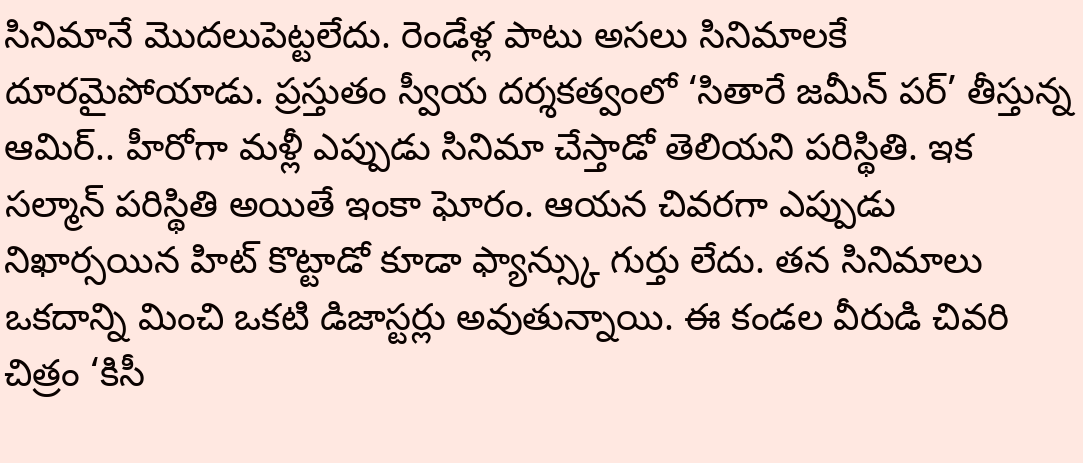సినిమానే మొదలుపెట్టలేదు. రెండేళ్ల పాటు అసలు సినిమాలకే దూరమైపోయాడు. ప్రస్తుతం స్వీయ దర్శకత్వంలో ‘సితారే జమీన్ పర్’ తీస్తున్న ఆమిర్.. హీరోగా మళ్లీ ఎప్పుడు సినిమా చేస్తాడో తెలియని పరిస్థితి. ఇక సల్మాన్ పరిస్థితి అయితే ఇంకా ఘోరం. ఆయన చివరగా ఎప్పుడు నిఖార్సయిన హిట్ కొట్టాడో కూడా ఫ్యాన్స్కు గుర్తు లేదు. తన సినిమాలు ఒకదాన్ని మించి ఒకటి డిజాస్టర్లు అవుతున్నాయి. ఈ కండల వీరుడి చివరి చిత్రం ‘కిసీ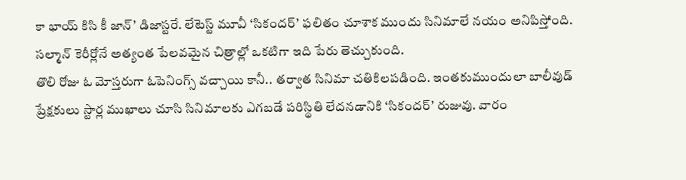కా భాయ్ కిసి కీ జాన్’ డిజాస్టరే. లేటెస్ట్ మూవీ ‘సికందర్’ ఫలితం చూశాక ముందు సినిమాలే నయం అనిపిస్తోంది. సల్మాన్ కెరీర్లోనే అత్యంత పేలవమైన చిత్రాల్లో ఒకటిగా ఇది పేరు తెచ్చుకుంది.
తొలి రోజు ఓ మోస్తరుగా ఓపెనింగ్స్ వచ్చాయి కానీ.. తర్వాత సినిమా చతికిలపడింది. ఇంతకుముందులా బాలీవుడ్ ప్రేక్షకులు స్టార్ల ముఖాలు చూసి సినిమాలకు ఎగబడే పరిస్థితి లేదనడానికి ‘సికందర్’ రుజువు. వారం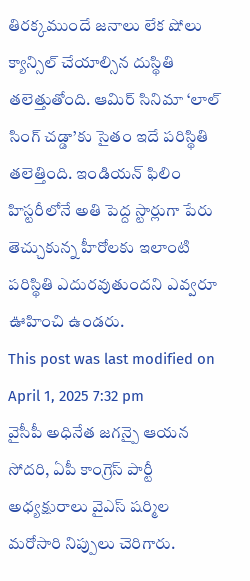తిరక్కముందే జనాలు లేక షోలు క్యాన్సిల్ చేయాల్సిన దుస్థితి తలెత్తుతోంది. ఆమిర్ సినిమా ‘లాల్ సింగ్ చడ్డా’కు సైతం ఇదే పరిస్థితి తలెత్తింది. ఇండియన్ ఫిలిం హిస్టరీలోనే అతి పెద్ద స్టార్లుగా పేరు తెచ్చుకున్న హీరోలకు ఇలాంటి పరిస్థితి ఎదురవుతుందని ఎవ్వరూ ఊహించి ఉండరు.
This post was last modified on April 1, 2025 7:32 pm
వైసీపీ అధినేత జగన్పై ఆయన సోదరి, ఏపీ కాంగ్రెస్ పార్టీ అధ్యక్షురాలు వైఎస్ షర్మిల మరోసారి నిప్పులు చెరిగారు.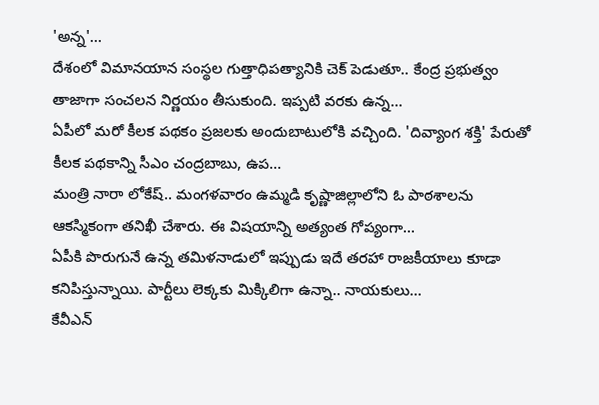'అన్న'…
దేశంలో విమానయాన సంస్థల గుత్తాధిపత్యానికి చెక్ పెడుతూ.. కేంద్ర ప్రభుత్వం తాజాగా సంచలన నిర్ణయం తీసుకుంది. ఇప్పటి వరకు ఉన్న…
ఏపీలో మరో కీలక పథకం ప్రజలకు అందుబాటులోకి వచ్చింది. 'దివ్యాంగ శక్తి' పేరుతో కీలక పథకాన్ని సీఎం చంద్రబాబు, ఉప…
మంత్రి నారా లోకేష్.. మంగళవారం ఉమ్మడి కృష్ణాజిల్లాలోని ఓ పాఠశాలను ఆకస్మికంగా తనిఖీ చేశారు. ఈ విషయాన్ని అత్యంత గోప్యంగా…
ఏపీకి పొరుగునే ఉన్న తమిళనాడులో ఇప్పుడు ఇదే తరహా రాజకీయాలు కూడా కనిపిస్తున్నాయి. పార్టీలు లెక్కకు మిక్కిలిగా ఉన్నా.. నాయకులు…
కేవీఎన్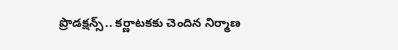ప్రొడక్షన్స్.. కర్ణాటకకు చెందిన నిర్మాణ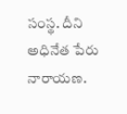సంస్థ. దీని అధినేత పేరు నారాయణ.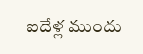ఐదేళ్ల ముందు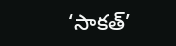‘సాకత్’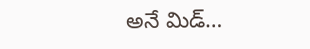అనే మిడ్…